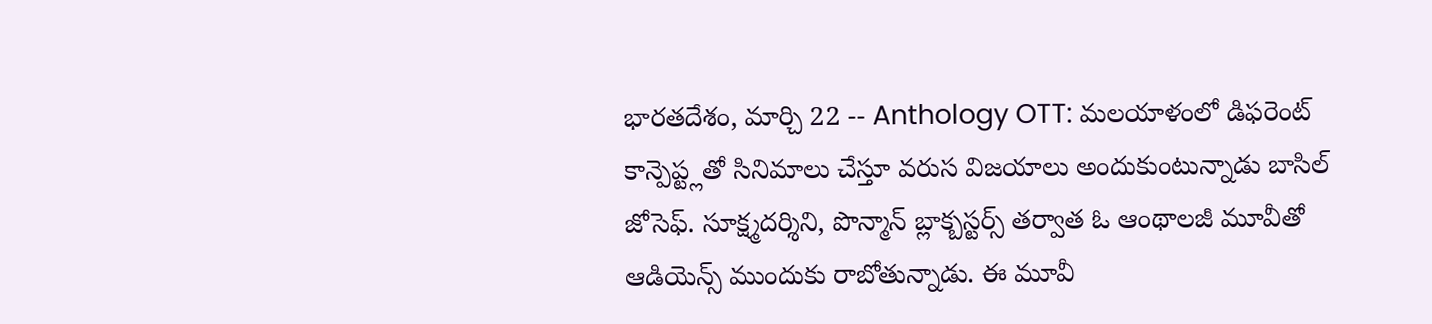భారతదేశం, మార్చి 22 -- Anthology OTT: మలయాళంలో డిఫరెంట్ కాన్పెప్ట్లతో సినిమాలు చేస్తూ వరుస విజయాలు అందుకుంటున్నాడు బాసిల్ జోసెఫ్. సూక్ష్మదర్శిని, పొన్మాన్ బ్లాక్బస్టర్స్ తర్వాత ఓ ఆంథాలజీ మూవీతో ఆడియెన్స్ ముందుకు రాబోతున్నాడు. ఈ మూవీ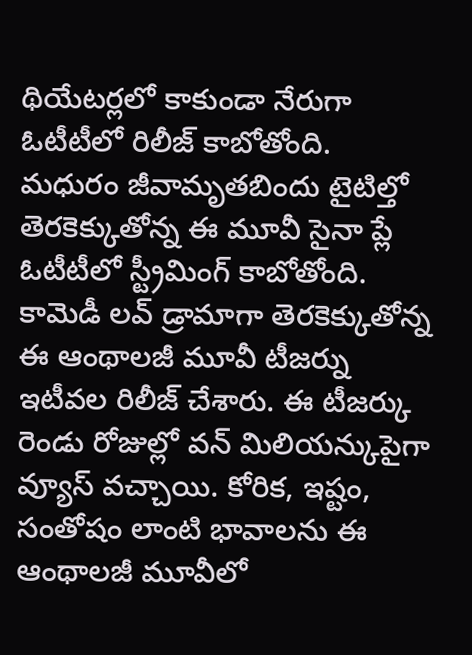థియేటర్లలో కాకుండా నేరుగా ఓటీటీలో రిలీజ్ కాబోతోంది.
మధురం జీవామృతబిందు టైటిల్తో తెరకెక్కుతోన్న ఈ మూవీ సైనా ప్లే ఓటీటీలో స్ట్రీమింగ్ కాబోతోంది. కామెడీ లవ్ డ్రామాగా తెరకెక్కుతోన్న ఈ ఆంథాలజీ మూవీ టీజర్ను ఇటీవల రిలీజ్ చేశారు. ఈ టీజర్కు రెండు రోజుల్లో వన్ మిలియన్కుపైగా వ్యూస్ వచ్చాయి. కోరిక, ఇష్టం, సంతోషం లాంటి భావాలను ఈ ఆంథాలజీ మూవీలో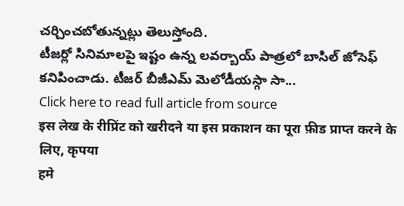చర్చించబోతున్నట్లు తెలుస్తోంది.
టీజర్లో సినిమాలపై ఇష్టం ఉన్న లవర్బాయ్ పాత్రలో బాసిల్ జోసెఫ్ కనిపించాడు. టీజర్ బీజీఎమ్ మెలోడీయస్గా సా...
Click here to read full article from source
इस लेख के रीप्रिंट को खरीदने या इस प्रकाशन का पूरा फ़ीड प्राप्त करने के लिए, कृपया
हमे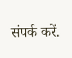संपर्क करें.